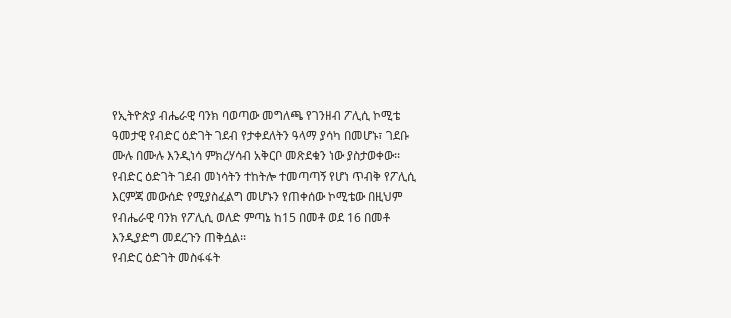የኢትዮጵያ ብሔራዊ ባንክ ባወጣው መግለጫ የገንዘብ ፖሊሲ ኮሚቴ ዓመታዊ የብድር ዕድገት ገደብ የታቀደለትን ዓላማ ያሳካ በመሆኑ፣ ገደቡ ሙሉ በሙሉ እንዲነሳ ምክረሃሳብ አቅርቦ መጽደቁን ነው ያስታወቀው፡፡
የብድር ዕድገት ገደብ መነሳትን ተከትሎ ተመጣጣኝ የሆነ ጥብቅ የፖሊሲ እርምጃ መውሰድ የሚያስፈልግ መሆኑን የጠቀሰው ኮሚቴው በዚህም የብሔራዊ ባንክ የፖሊሲ ወለድ ምጣኔ ከ15 በመቶ ወደ 16 በመቶ እንዲያድግ መደረጉን ጠቅሷል፡፡
የብድር ዕድገት መስፋፋት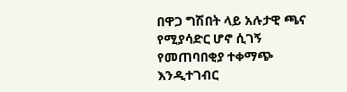በዋጋ ግሽበት ላይ አሉታዊ ጫና የሚያሳድር ሆኖ ሲገኝ የመጠባበቂያ ተቀማጭ እንዲተገብር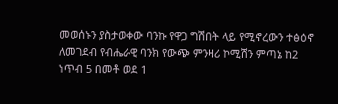መወሰኑን ያስታወቀው ባንኩ የዋጋ ግሽበት ላይ የሚኖረውን ተፅዕኖ ለመገደብ የብሔራዊ ባንክ የውጭ ምንዛሪ ኮሚሽን ምጣኔ ከ2 ነጥብ 5 በመቶ ወደ 1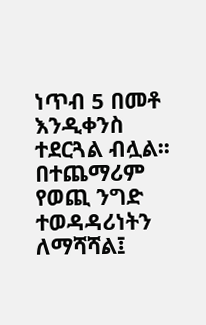ነጥብ 5 በመቶ እንዲቀንስ ተደርጓል ብሏል፡፡
በተጨማሪም የወጪ ንግድ ተወዳዳሪነትን ለማሻሻል፤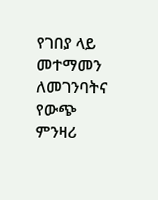የገበያ ላይ መተማመን ለመገንባትና የውጭ ምንዛሪ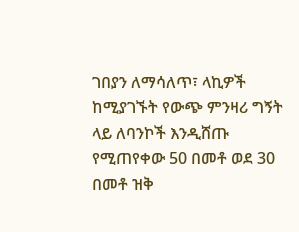ገበያን ለማሳለጥ፣ ላኪዎች ከሚያገኙት የውጭ ምንዛሪ ግኝት ላይ ለባንኮች እንዲሸጡ የሚጠየቀው 50 በመቶ ወደ 30 በመቶ ዝቅ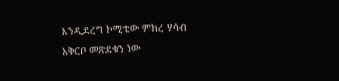እንዲደረግ ኮሚቴው ምክረ ሃሳብ አቅርቦ መጽደቁን ነው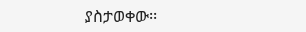ያስታወቀው፡፡